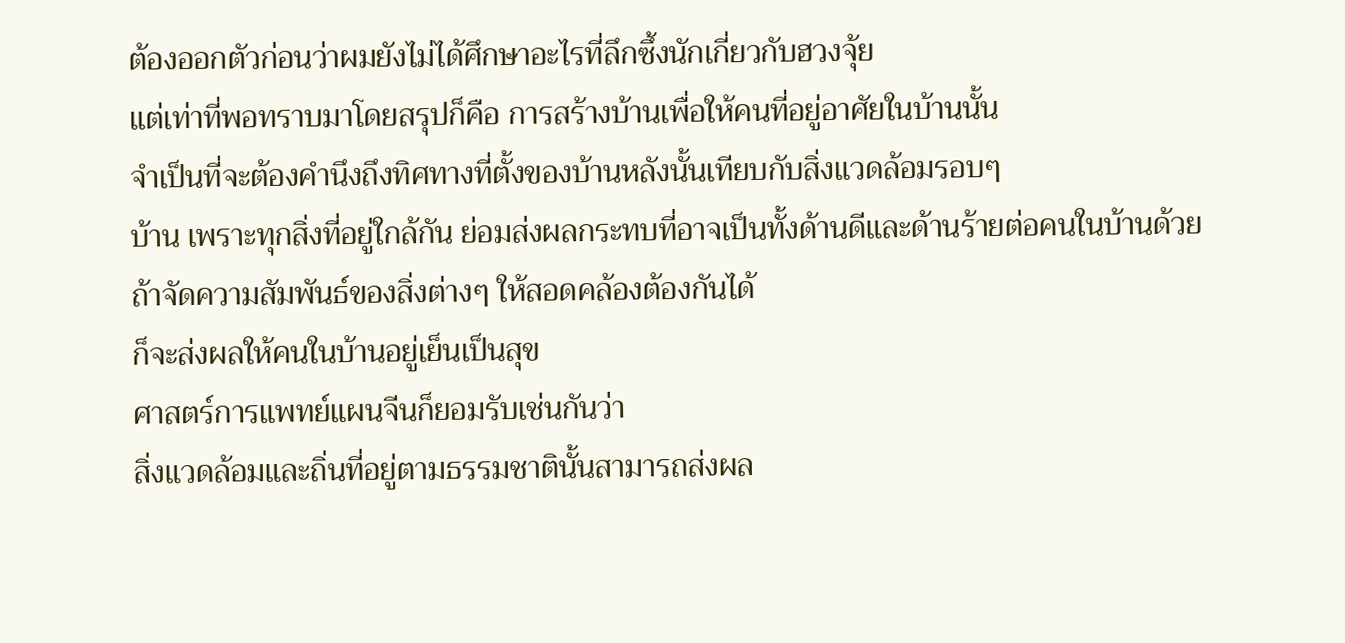ต้องออกตัวก่อนว่าผมยังไม่ได้ศึกษาอะไรที่ลึกซึ้งนักเกี่ยวกับฮวงจุ้ย
แต่เท่าที่พอทราบมาโดยสรุปก็คือ การสร้างบ้านเพื่อให้คนที่อยู่อาศัยในบ้านนั้น
จำเป็นที่จะต้องคำนึงถึงทิศทางที่ตั้งของบ้านหลังนั้นเทียบกับสิ่งแวดล้อมรอบๆ
บ้าน เพราะทุกสิ่งที่อยู่ใกล้กัน ย่อมส่งผลกระทบที่อาจเป็นทั้งด้านดีและด้านร้ายต่อคนในบ้านด้วย
ถ้าจัดความสัมพันธ์ของสิ่งต่างๆ ให้สอดคล้องต้องกันได้
ก็จะส่งผลให้คนในบ้านอยู่เย็นเป็นสุข
ศาสตร์การแพทย์แผนจีนก็ยอมรับเช่นกันว่า
สิ่งแวดล้อมและถิ่นที่อยู่ตามธรรมชาตินั้นสามารถส่งผล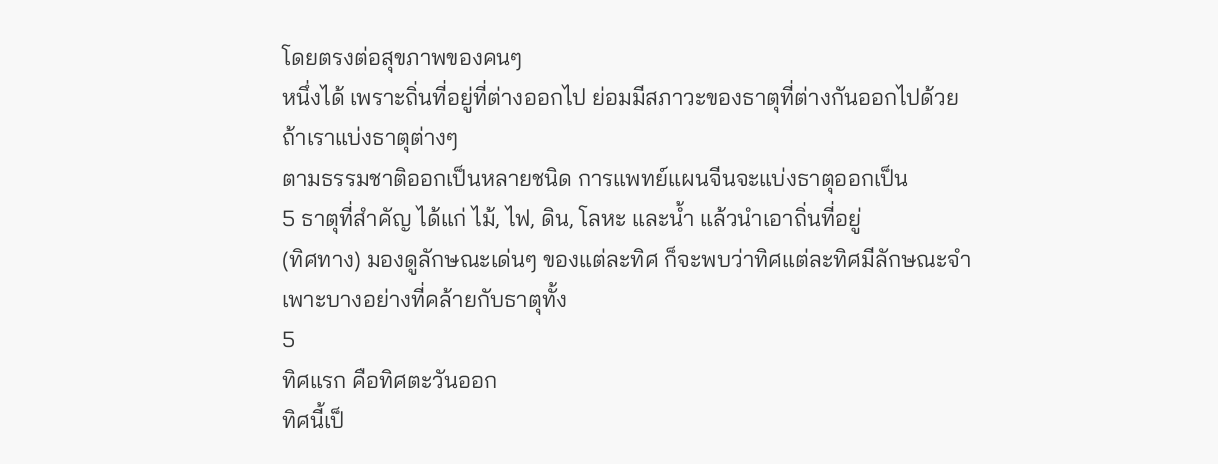โดยตรงต่อสุขภาพของคนๆ
หนึ่งได้ เพราะถิ่นที่อยู่ที่ต่างออกไป ย่อมมีสภาวะของธาตุที่ต่างกันออกไปด้วย
ถ้าเราแบ่งธาตุต่างๆ
ตามธรรมชาติออกเป็นหลายชนิด การแพทย์แผนจีนจะแบ่งธาตุออกเป็น
5 ธาตุที่สำคัญ ได้แก่ ไม้, ไฟ, ดิน, โลหะ และน้ำ แล้วนำเอาถิ่นที่อยู่
(ทิศทาง) มองดูลักษณะเด่นๆ ของแต่ละทิศ ก็จะพบว่าทิศแต่ละทิศมีลักษณะจำเพาะบางอย่างที่คล้ายกับธาตุทั้ง
5
ทิศแรก คือทิศตะวันออก
ทิศนี้เป็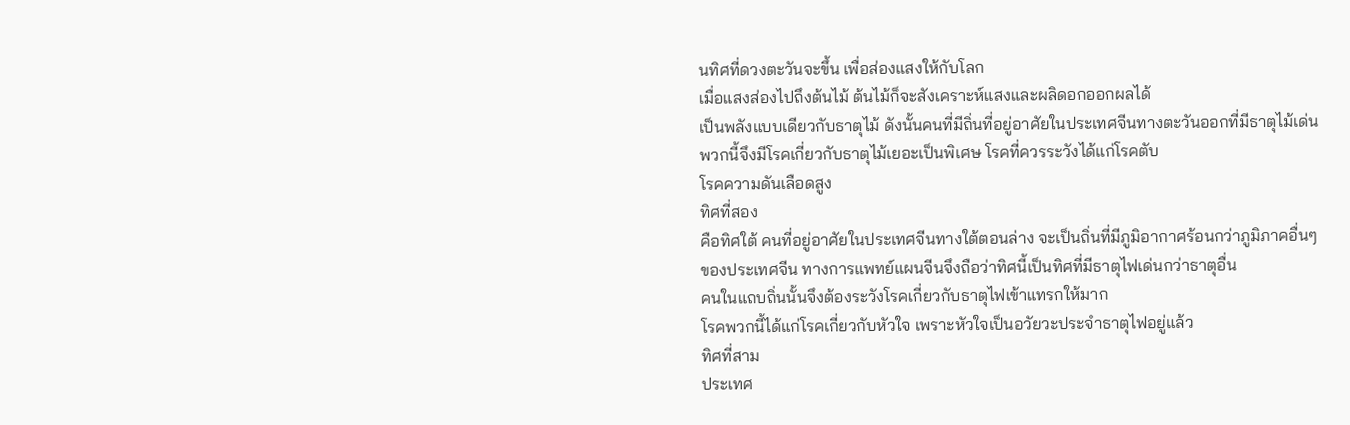นทิศที่ดวงตะวันจะขึ้น เพื่อส่องแสงให้กับโลก
เมื่อแสงส่องไปถึงต้นไม้ ต้นไม้ก็จะสังเคราะห์แสงและผลิดอกออกผลได้
เป็นพลังแบบเดียวกับธาตุไม้ ดังนั้นคนที่มีถิ่นที่อยู่อาศัยในประเทศจีนทางตะวันออกที่มีธาตุไม้เด่น
พวกนี้จึงมีโรคเกี่ยวกับธาตุไม้เยอะเป็นพิเศษ โรคที่ควรระวังได้แก่โรคตับ
โรคความดันเลือดสูง
ทิศที่สอง
คือทิศใต้ คนที่อยู่อาศัยในประเทศจีนทางใต้ตอนล่าง จะเป็นถิ่นที่มีภูมิอากาศร้อนกว่าภูมิภาคอื่นๆ
ของประเทศจีน ทางการแพทย์แผนจีนจึงถือว่าทิศนี้เป็นทิศที่มีธาตุไฟเด่นกว่าธาตุอื่น
คนในแถบถิ่นนั้นจึงต้องระวังโรคเกี่ยวกับธาตุไฟเข้าแทรกให้มาก
โรคพวกนี้ได้แก่โรคเกี่ยวกับหัวใจ เพราะหัวใจเป็นอวัยวะประจำธาตุไฟอยู่แล้ว
ทิศที่สาม
ประเทศ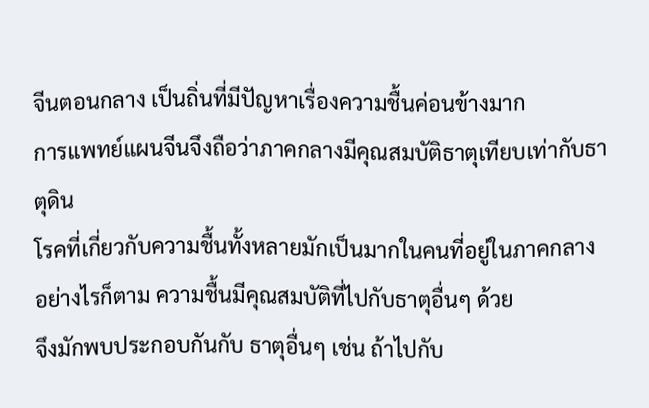จีนตอนกลาง เป็นถิ่นที่มีปัญหาเรื่องความชื้นค่อนข้างมาก
การแพทย์แผนจีนจึงถือว่าภาคกลางมีคุณสมบัติธาตุเทียบเท่ากับธาตุดิน
โรคที่เกี่ยวกับความชื้นทั้งหลายมักเป็นมากในคนที่อยู่ในภาคกลาง
อย่างไรก็ตาม ความชื้นมีคุณสมบัติที่ไปกับธาตุอื่นๆ ด้วย
จึงมักพบประกอบกันกับ ธาตุอื่นๆ เช่น ถ้าไปกับ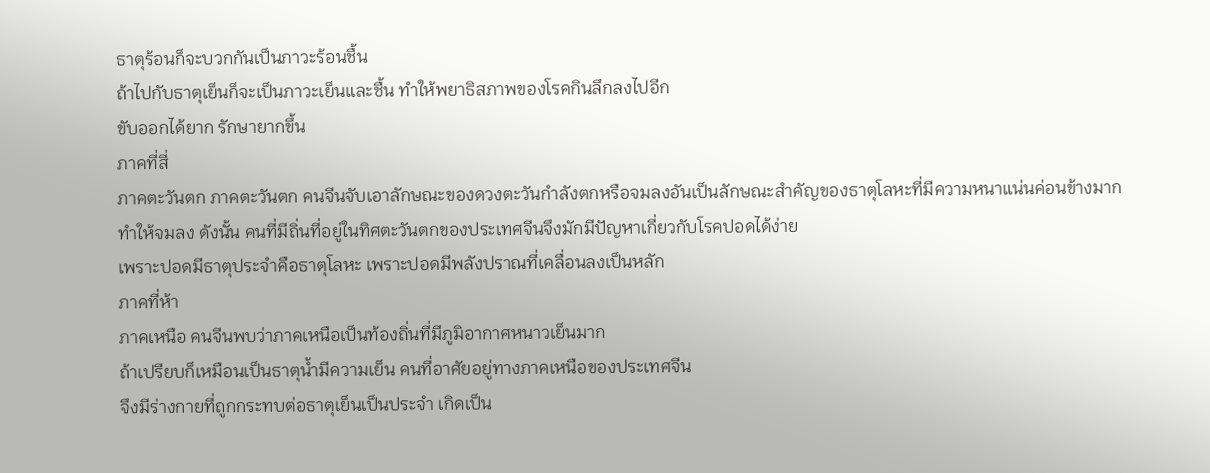ธาตุร้อนก็จะบวกกันเป็นภาวะร้อนชื้น
ถ้าไปกับธาตุเย็นก็จะเป็นภาวะเย็นและชื้น ทำให้พยาธิสภาพของโรคกินลึกลงไปอีก
ขับออกได้ยาก รักษายากขึ้น
ภาคที่สี่
ภาคตะวันตก ภาคตะวันตก คนจีนจับเอาลักษณะของดวงตะวันกำลังตกหรือจมลงอันเป็นลักษณะสำคัญของธาตุโลหะที่มีความหนาแน่นค่อนข้างมาก
ทำให้จมลง ดังนั้น คนที่มีถิ่นที่อยู่ในทิศตะวันตกของประเทศจีนจึงมักมีปัญหาเกี่ยวกับโรคปอดได้ง่าย
เพราะปอดมีธาตุประจำคือธาตุโลหะ เพราะปอดมีพลังปราณที่เคลื่อนลงเป็นหลัก
ภาคที่ห้า
ภาคเหนือ คนจีนพบว่าภาคเหนือเป็นท้องถิ่นที่มีภูมิอากาศหนาวเย็นมาก
ถ้าเปรียบก็เหมือนเป็นธาตุน้ำมีความเย็น คนที่อาศัยอยู่ทางภาคเหนือของประเทศจีน
จึงมีร่างกายที่ถูกกระทบต่อธาตุเย็นเป็นประจำ เกิดเป็น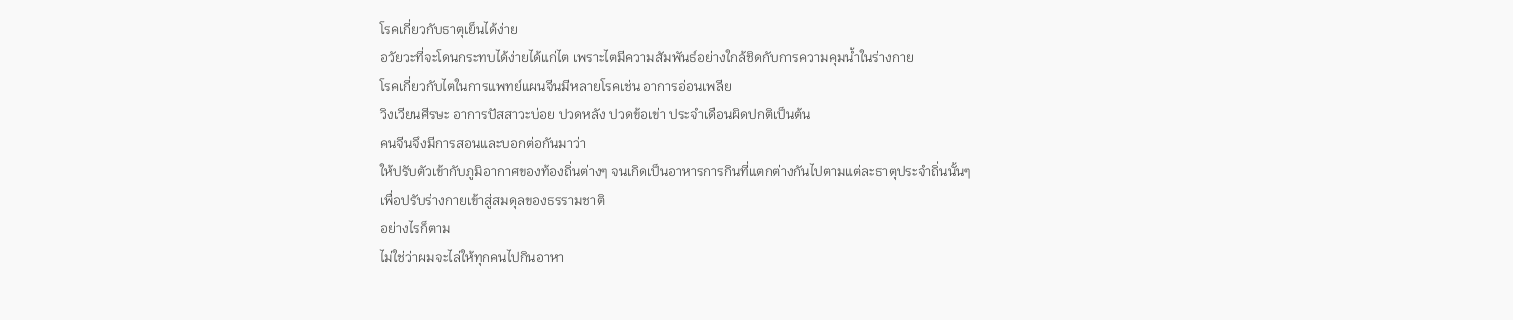โรคเกี่ยวกับธาตุเย็นได้ง่าย
อวัยวะที่จะโดนกระทบได้ง่ายได้แก่ไต เพราะไตมีความสัมพันธ์อย่างใกล้ชิดกับการความคุมน้ำในร่างกาย
โรคเกี่ยวกับไตในการแพทย์แผนจีนมีหลายโรคเช่น อาการอ่อนเพลีย
วิงเวียนศีรษะ อาการปัสสาวะบ่อย ปวดหลัง ปวดข้อเข่า ประจำเดือนผิดปกติเป็นต้น
คนจีนจึงมีการสอนและบอกต่อกันมาว่า
ให้ปรับตัวเข้ากับภูมิอากาศของท้องถิ่นต่างๆ จนเกิดเป็นอาหารการกินที่แตกต่างกันไปตามแต่ละธาตุประจำถิ่นนั้นๆ
เพื่อปรับร่างกายเข้าสู่สมดุลของธรรามชาติ
อย่างไรก็ตาม
ไม่ใช่ว่าผมจะไล่ให้ทุกคนไปกินอาหา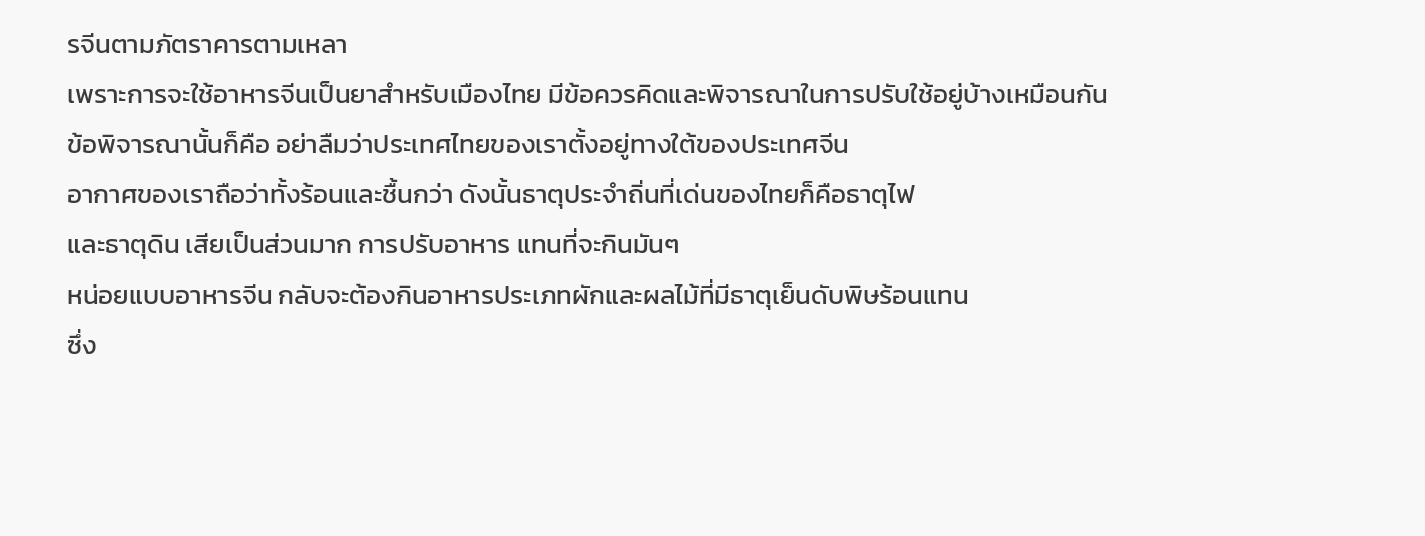รจีนตามภัตราคารตามเหลา
เพราะการจะใช้อาหารจีนเป็นยาสำหรับเมืองไทย มีข้อควรคิดและพิจารณาในการปรับใช้อยู่บ้างเหมือนกัน
ข้อพิจารณานั้นก็คือ อย่าลืมว่าประเทศไทยของเราตั้งอยู่ทางใต้ของประเทศจีน
อากาศของเราถือว่าทั้งร้อนและชื้นกว่า ดังนั้นธาตุประจำถิ่นที่เด่นของไทยก็คือธาตุไฟ
และธาตุดิน เสียเป็นส่วนมาก การปรับอาหาร แทนที่จะกินมันๆ
หน่อยแบบอาหารจีน กลับจะต้องกินอาหารประเภทผักและผลไม้ที่มีธาตุเย็นดับพิษร้อนแทน
ซึ่ง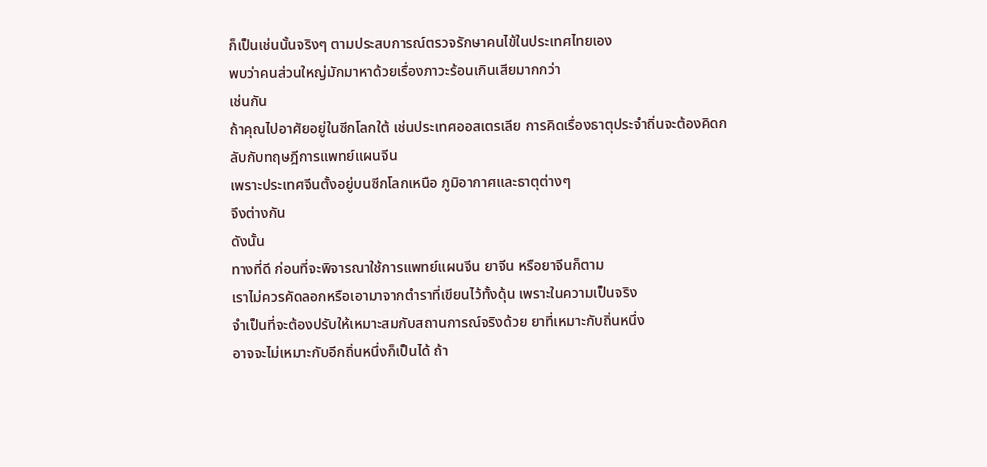ก็เป็นเช่นนั้นจริงๆ ตามประสบการณ์ตรวจรักษาคนไข้ในประเทศไทยเอง
พบว่าคนส่วนใหญ่มักมาหาด้วยเรื่องภาวะร้อนเกินเสียมากกว่า
เช่นกัน
ถ้าคุณไปอาศัยอยู่ในซีกโลกใต้ เช่นประเทศออสเตรเลีย การคิดเรื่องธาตุประจำถิ่นจะต้องคิดกลับกับทฤษฎีการแพทย์แผนจีน
เพราะประเทศจีนตั้งอยู่บนซีกโลกเหนือ ภูมิอากาศและธาตุต่างๆ
จึงต่างกัน
ดังนั้น
ทางที่ดี ก่อนที่จะพิจารณาใช้การแพทย์แผนจีน ยาจีน หรือยาจีนก็ตาม
เราไม่ควรคัดลอกหรือเอามาจากตำราที่เขียนไว้ทั้งดุ้น เพราะในความเป็นจริง
จำเป็นที่จะต้องปรับให้เหมาะสมกับสถานการณ์จริงด้วย ยาที่เหมาะกับถิ่นหนึ่ง
อาจจะไม่เหมาะกับอีกถิ่นหนึ่งก็เป็นได้ ถ้า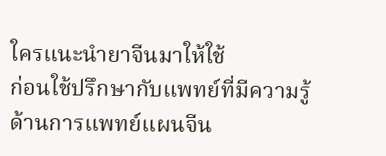ใครแนะนำยาจีนมาให้ใช้
ก่อนใช้ปรึกษากับแพทย์ที่มีความรู้ด้านการแพทย์แผนจีน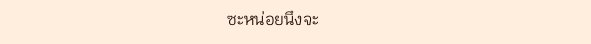ซะหน่อยนึงจะ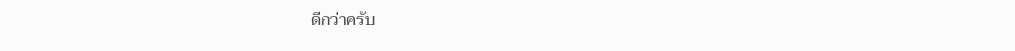ดีกว่าครับ